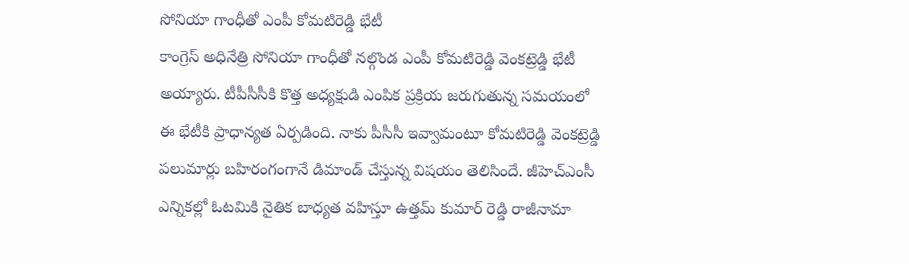సోనియా గాంధీతో ఎంపీ కోమటిరెడ్డి భేటీ
కాంగ్రెస్ అధినేత్రి సోనియా గాంధీతో నల్గొండ ఎంపీ కోమటిరెడ్డి వెంకట్రెడ్డి భేటీ అయ్యారు. టీపీసీసీకి కొత్త అధ్యక్షుడి ఎంపిక ప్రక్రియ జరుగుతున్న సమయంలో ఈ భేటీకి ప్రాధాన్యత ఏర్పడింది. నాకు పీసీసీ ఇవ్వామంటూ కోమటిరెడ్డి వెంకట్రెడ్డి పలుమార్లు బహిరంగంగానే డిమాండ్ చేస్తున్న విషయం తెలిసిందే. జీహెచ్ఎంసీ ఎన్నికల్లో ఓటమికి నైతిక బాధ్యత వహిస్తూ ఉత్తమ్ కుమార్ రెడ్డి రాజీనామా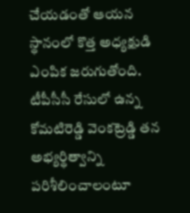చేయడంతో ఆయన స్థానంలో కొత్త అధ్యక్షుడి ఎంపిక జరుగుతోంది. టీపీసీసీ రేసులో ఉన్న కోమటిరెడ్డి వెంకట్రెడ్డి తన అభ్యర్థిత్వాన్ని పరిశీలించాలంటూ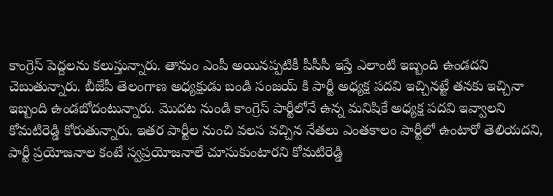కాంగ్రెస్ పెద్దలను కలుస్తున్నారు. తానుం ఎంపీ అయినప్పటికీ పీసీసీ ఇస్తే ఎలాంటి ఇబ్బంది ఉండదని చెబుతున్నారు. బీజేపీ తెలంగాణ అధ్యక్షుడు బండి సంజయ్ కి పార్టీ అధ్యక్ష పదవి ఇచ్చినట్టే తనకు ఇచ్చినా ఇబ్బంది ఉండబోదంటున్నారు. మొదట నుండి కాంగ్రెస్ పార్టీలోనే ఉన్న మనిషికే అధ్యక్ష పదవి ఇవ్వాలని కోమటిరెడ్డి కోరుతున్నారు. ఇతర పార్టీల నుంచి వలస వచ్చిన నేతలు ఎంతకాలం పార్టీలో ఉంటారో తెలియదని, పార్టీ ప్రయోజనాల కంటే స్వప్రయోజనాలే చూసుకుంటారని కోమటిరెడ్డి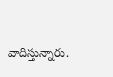వాదిస్తున్నారు.